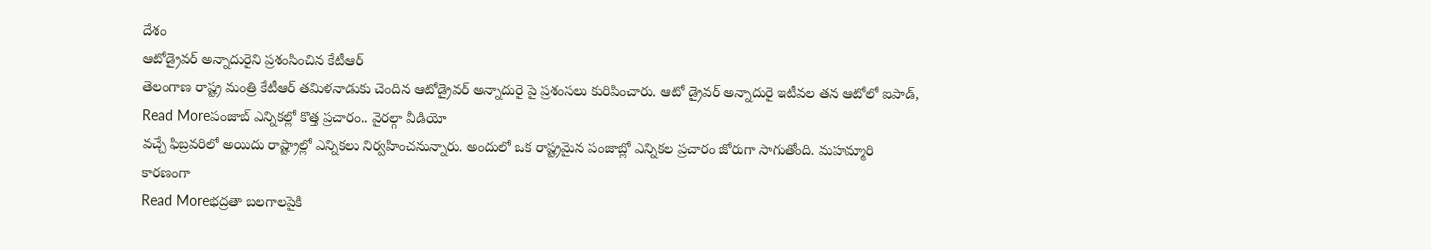దేశం
ఆటోడ్రైవర్ అన్నాదురైని ప్రశంసించిన కేటీఆర్
తెలంగాణ రాష్ట్ర మంత్రి కేటీఆర్ తమిళనాడుకు చెందిన ఆటోడ్రైవర్ అన్నాదురై పై ప్రశంసలు కురిపించారు. ఆటో డ్రైవర్ అన్నాదురై ఇటీవల తన ఆటోలో ఐపాడ్,
Read Moreపంజాబ్ ఎన్నికల్లో కొత్త ప్రచారం.. వైరల్గా వీడియో
వచ్చే ఫిబ్రవరిలో అయిదు రాష్ట్రాల్లో ఎన్నికలు నిర్వహించనున్నారు. అందులో ఒక రాష్ట్రమైన పంజాబ్లో ఎన్నికల ప్రచారం జోరుగా సాగుతోంది. మహమ్మారి కారణంగా
Read Moreభద్రతా బలగాలపైకి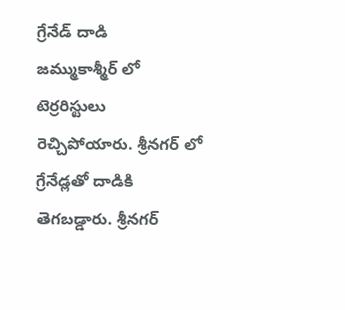గ్రేనేడ్ దాడి
జమ్ముకాశ్మీర్ లో టెర్రరిస్టులు రెచ్చిపోయారు. శ్రీనగర్ లో గ్రేనేడ్లతో దాడికి తెగబడ్డారు. శ్రీనగర్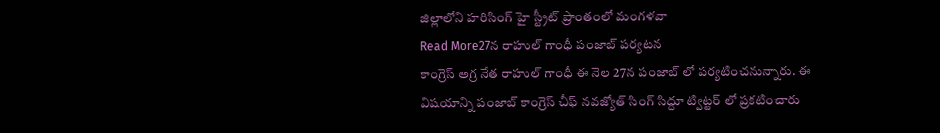జిల్లాలోని హరిసింగ్ హై స్ట్రీట్ ప్రాంతంలో మంగళవా
Read More27న రాహుల్ గాంధీ పంజాబ్ పర్యటన
కాంగ్రెస్ అగ్ర నేత రాహుల్ గాంధీ ఈ నెల 27న పంజాబ్ లో పర్యటించనున్నారు. ఈ విషయాన్ని పంజాబ్ కాంగ్రెస్ చీఫ్ నవజ్యోత్ సింగ్ సిద్దూ ట్విట్టర్ లో ప్రకటించారు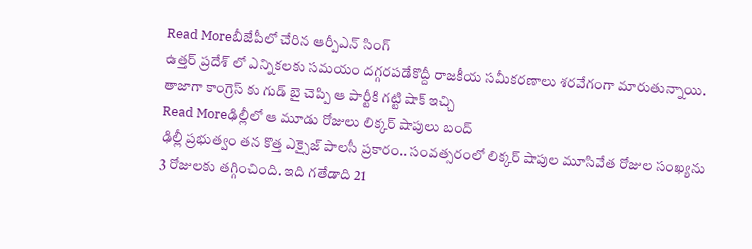Read Moreబీజేపీలో చేరిన ఆర్పీఎన్ సింగ్
ఉత్తర్ ప్రదేశ్ లో ఎన్నికలకు సమయం దగ్గరపడేకొద్దీ రాజకీయ సమీకరణాలు శరవేగంగా మారుతున్నాయి. తాజాగా కాంగ్రెస్ కు గుడ్ బై చెప్పి ఆ పార్టీకి గట్టి షాక్ ఇచ్చి
Read Moreఢిల్లీలో ఆ మూడు రోజులు లిక్కర్ షాపులు బంద్
ఢిల్లీ ప్రభుత్వం తన కొత్త ఎక్సైజ్ పాలసీ ప్రకారం.. సంవత్సరంలో లిక్కర్ షాపుల మూసివేత రోజుల సంఖ్యను 3 రోజులకు తగ్గించింది. ఇది గతేడాది 21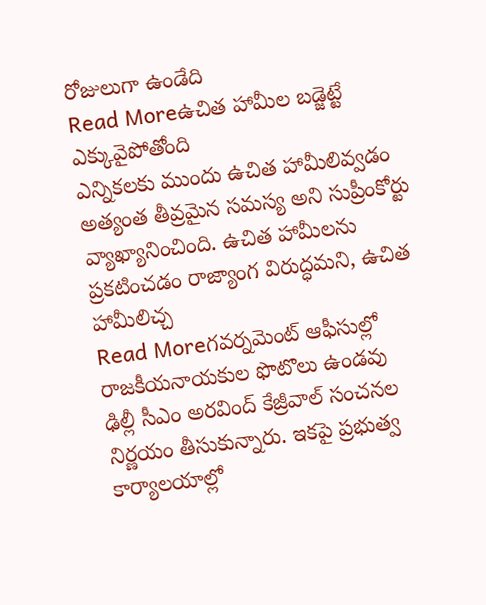రోజులుగా ఉండేది
Read Moreఉచిత హామీల బడ్జెట్టే ఎక్కువైపోతోంది
ఎన్నికలకు ముందు ఉచిత హామీలివ్వడం అత్యంత తీవ్రమైన సమస్య అని సుప్రీంకోర్టు వ్యాఖ్యానించింది. ఉచిత హామీలను ప్రకటించడం రాజ్యాంగ విరుద్ధమని, ఉచిత హామీలిచ్చ
Read Moreగవర్నమెంట్ ఆఫీసుల్లో రాజకీయనాయకుల ఫొటొలు ఉండవు
ఢిల్లీ సీఎం అరవింద్ కేజ్రీవాల్ సంచనల నిర్ణయం తీసుకున్నారు. ఇకపై ప్రభుత్వ కార్యాలయాల్లో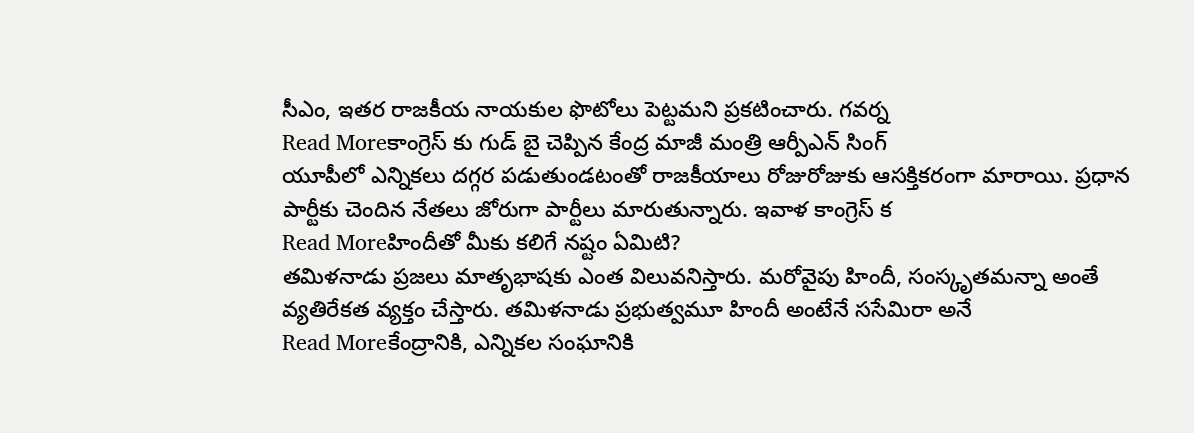సీఎం, ఇతర రాజకీయ నాయకుల ఫొటోలు పెట్టమని ప్రకటించారు. గవర్న
Read Moreకాంగ్రెస్ కు గుడ్ బై చెప్పిన కేంద్ర మాజీ మంత్రి ఆర్పీఎన్ సింగ్
యూపీలో ఎన్నికలు దగ్గర పడుతుండటంతో రాజకీయాలు రోజురోజుకు ఆసక్తికరంగా మారాయి. ప్రధాన పార్టీకు చెందిన నేతలు జోరుగా పార్టీలు మారుతున్నారు. ఇవాళ కాంగ్రెస్ క
Read Moreహిందీతో మీకు కలిగే నష్టం ఏమిటి?
తమిళనాడు ప్రజలు మాతృభాషకు ఎంత విలువనిస్తారు. మరోవైపు హిందీ, సంస్కృతమన్నా అంతే వ్యతిరేకత వ్యక్తం చేస్తారు. తమిళనాడు ప్రభుత్వమూ హిందీ అంటేనే ససేమిరా అనే
Read Moreకేంద్రానికి, ఎన్నికల సంఘానికి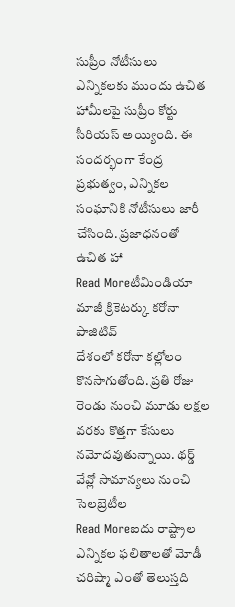సుప్రీం నోటీసులు
ఎన్నికలకు ముందు ఉచిత హామీలపై సుప్రీం కోర్టు సీరియస్ అయ్యింది. ఈ సందర్భంగా కేంద్ర ప్రభుత్వం, ఎన్నికల సంఘానికి నోటీసులు జారీ చేసింది. ప్రజాధనంతో ఉచిత హా
Read Moreటీమిండియా మాజీ క్రికెటర్కు కరోనా పాజిటివ్
దేశంలో కరోనా కల్లోలం కొనసాగుతోంది. ప్రతి రోజు రెండు నుంచి మూడు లక్షల వరకు కొత్తగా కేసులు నమోదవుతున్నాయి. థర్డ్ వేవ్లో సామాన్యలు నుంచి సెలబ్రెటీల
Read Moreఐదు రాష్ట్రాల ఎన్నికల ఫలితాలతో మోడీ చరిష్మా ఎంతో తెలుస్తది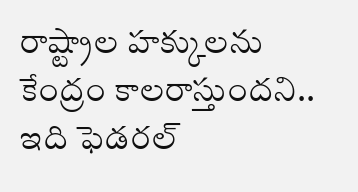రాష్ట్రాల హక్కులను కేంద్రం కాలరాస్తుందని.. ఇది ఫెడరల్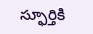స్ఫూర్తికి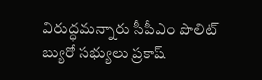విరుద్ధమన్నారు సీపీఎం పొలిట్ బ్యురో సభ్యులు ప్రకాష్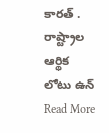కారత్ . రాష్ట్రాల ఆర్థిక లోటు ఉన్
Read More